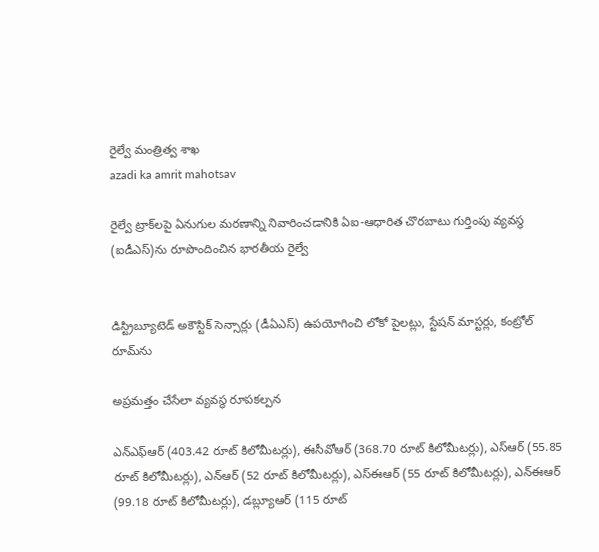రైల్వే మంత్రిత్వ శాఖ
azadi ka amrit mahotsav

రైల్వే ట్రాక్‌లపై ఏనుగుల మరణాన్ని నివారించడానికి ఏఐ-ఆధారిత చొరబాటు గుర్తింపు వ్యవస్థ (ఐడీఎస్)ను రూపొందించిన భారతీయ రైల్వే


డిస్ట్రిబ్యూటెడ్ అకౌస్టిక్ సెన్సార్లు (డీఏఎస్) ఉపయోగించి లోకో పైలట్లు, స్టేషన్ మాస్టర్లు, కంట్రోల్ రూమ్‌ను

అప్రమత్తం చేసేలా వ్యవస్థ రూపకల్పన

ఎన్ఎఫ్ఆర్ (403.42 రూట్ కిలోమీటర్లు), ఈసీవోఆర్ (368.70 రూట్ కిలోమీటర్లు), ఎస్ఆర్ (55.85 రూట్ కిలోమీటర్లు), ఎన్ఆర్ (52 రూట్ కిలోమీటర్లు), ఎస్ఈఆర్ (55 రూట్ కిలోమీటర్లు), ఎన్ఈఆర్ (99.18 రూట్ కిలోమీటర్లు), డబ్ల్యూఆర్ (115 రూట్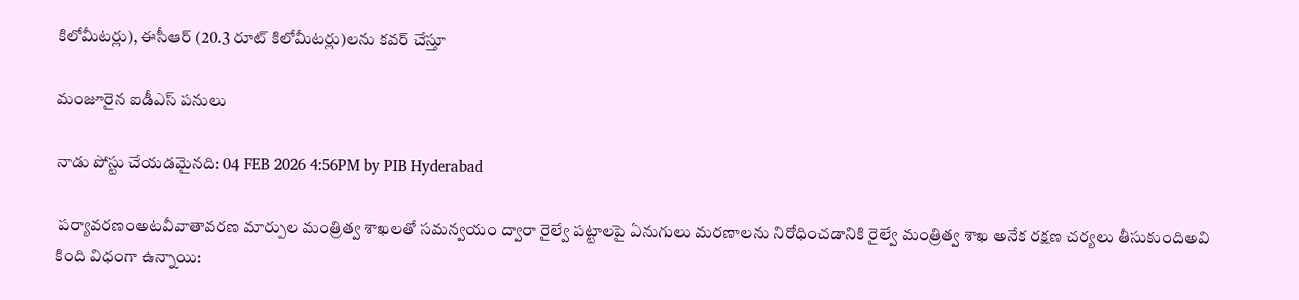కిలోమీటర్లు), ఈసీఆర్ (20.3 రూట్ కిలోమీటర్లు)లను కవర్ చేస్తూ

మంజూరైన ఐడీఎస్ పనులు

నాడు పోస్టు చేయడమైనది: 04 FEB 2026 4:56PM by PIB Hyderabad

 పర్యావరణంఅటవీవాతావరణ మార్పుల మంత్రిత్వ శాఖలతో సమన్వయం ద్వారా రైల్వే పట్టాలపై ఏనుగులు మరణాలను నిరోధించడానికి రైల్వే మంత్రిత్వ శాఖ అనేక రక్షణ చర్యలు తీసుకుందిఅవి కింది విధంగా ఉన్నాయి: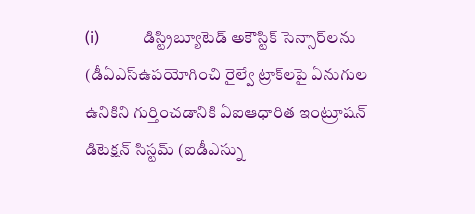(i)           డిస్ట్రిబ్యూటెడ్ అకౌస్టిక్ సెన్సార్‌లను (డీఏఎస్ఉపయోగించి రైల్వే ట్రాక్‌లపై ఏనుగుల ఉనికిని గుర్తించడానికి ఏఐఆధారిత ఇంట్రూషన్ డిటెక్షన్ సిస్టమ్ (ఐడీఎస్ను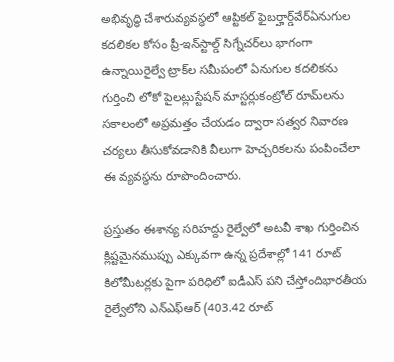అభివృద్ధి చేశారువ్యవస్థలో ఆప్టికల్ ఫైబర్హార్డ్‌వేర్ఏనుగుల కదలికల కోసం ప్రీ-ఇన్‌స్టాల్డ్ సిగ్నేచర్‌లు భాగంగా ఉన్నాయిరైల్వే ట్రాక్‌ల సమీపంలో ఏనుగుల కదలికను గుర్తించి లోకో పైలట్లుస్టేషన్ మాస్టర్లుకంట్రోల్ రూమ్‌లను సకాలంలో అప్రమత్తం చేయడం ద్వారా సత్వర నివారణ చర్యలు తీసుకోవడానికి వీలుగా హెచ్చరికలను పంపించేలా ఈ వ్యవస్థను రూపొందించారు.

ప్రస్తుతం ఈశాన్య సరిహద్దు రైల్వేలో అటవీ శాఖ గుర్తించిన క్లిష్టమైనముప్పు ఎక్కువగా ఉన్న ప్రదేశాల్లో 141 రూట్ కిలోమీటర్లకు పైగా పరిధిలో ఐడీఎస్ పని చేస్తోందిభారతీయ రైల్వేలోని ఎన్ఎఫ్ఆర్ (403.42 రూట్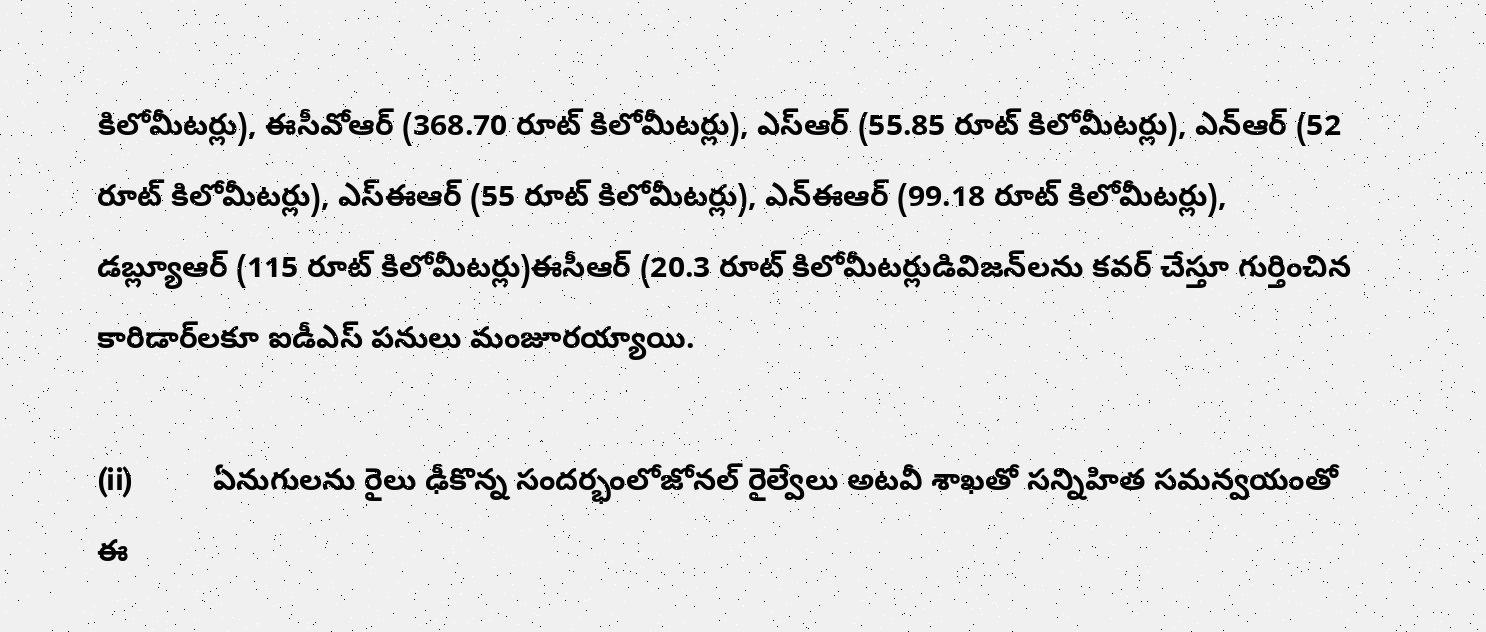కిలోమీటర్లు), ఈసీవోఆర్ (368.70 రూట్ కిలోమీటర్లు), ఎస్ఆర్ (55.85 రూట్ కిలోమీటర్లు), ఎన్ఆర్ (52 రూట్ కిలోమీటర్లు), ఎస్ఈఆర్ (55 రూట్ కిలోమీటర్లు), ఎన్ఈఆర్ (99.18 రూట్ కిలోమీటర్లు), డబ్ల్యూఆర్ (115 రూట్ కిలోమీటర్లు)ఈసీఆర్ (20.3 రూట్ కిలోమీటర్లుడివిజన్‌లను కవర్ చేస్తూ గుర్తించిన కారిడార్‌లకూ ఐడీఎస్ పనులు మంజూరయ్యాయి.

(ii)          ఏనుగులను రైలు ఢీకొన్న సందర్భంలోజోనల్ రైల్వేలు అటవీ శాఖతో సన్నిహిత సమన్వయంతో ఈ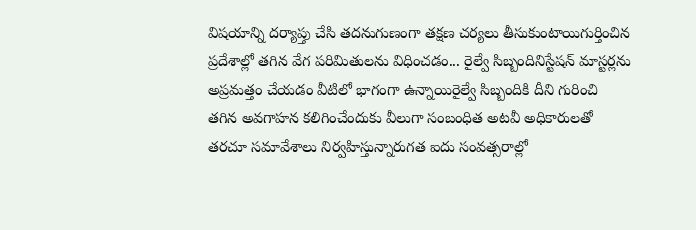విషయాన్ని దర్యాప్తు చేసి తదనుగుణంగా తక్షణ చర్యలు తీసుకుంటాయిగుర్తించిన ప్రదేశాల్లో తగిన వేగ పరిమితులను విధించడం... రైల్వే సిబ్బందినిస్టేషన్ మాస్టర్లను అప్రమత్తం చేయడం వీటిలో భాగంగా ఉన్నాయిరైల్వే సిబ్బందికి దీని గురించి తగిన అవగాహన కలిగించేందుకు వీలుగా సంబంధిత అటవీ అధికారులతో తరచూ సమావేశాలు నిర్వహిస్తున్నారుగత ఐదు సంవత్సరాల్లో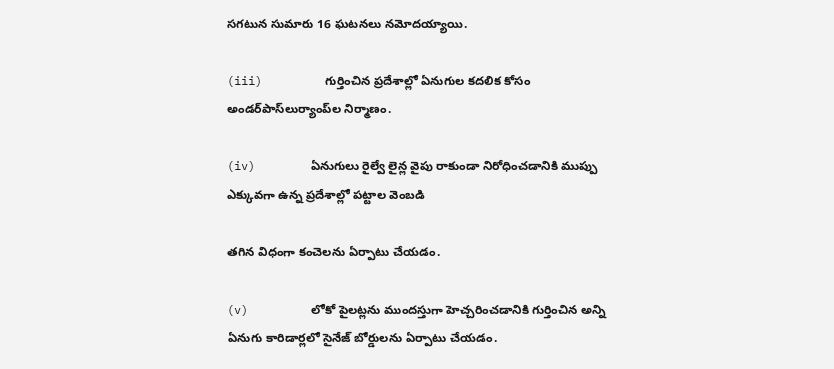సగటున సుమారు 16 ఘటనలు నమోదయ్యాయి.

(iii)         గుర్తించిన ప్రదేశాల్లో ఏనుగుల కదలిక కోసం అండర్‌పాస్‌లుర్యాంప్‌ల నిర్మాణం.

(iv)        ఏనుగులు రైల్వే లైన్ల వైపు రాకుండా నిరోధించడానికి ముప్పు ఎక్కువగా ఉన్న ప్రదేశాల్లో పట్టాల వెంబడి

తగిన విధంగా కంచెలను ఏర్పాటు చేయడం.

(v)         లోకో పైలట్లను ముందస్తుగా హెచ్చరించడానికి గుర్తించిన అన్ని ఏనుగు కారిడార్లలో సైనేజ్ బోర్డులను ఏర్పాటు చేయడం.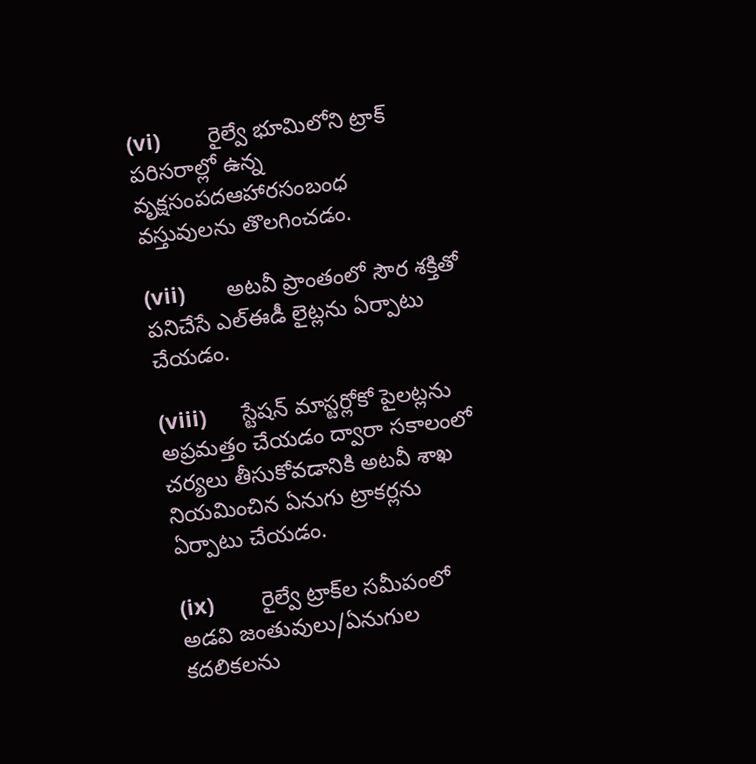(vi)        రైల్వే భూమిలోని ట్రాక్ పరిసరాల్లో ఉన్న వృక్షసంపదఆహారసంబంధ వస్తువులను తొలగించడం.

(vii)       అటవీ ప్రాంతంలో సౌర శక్తితో పనిచేసే ఎల్ఈడీ లైట్లను ఏర్పాటు చేయడం.

(viii)      స్టేషన్ మాస్టర్లోకో పైలట్లను అప్రమత్తం చేయడం ద్వారా సకాలంలో చర్యలు తీసుకోవడానికి అటవీ శాఖ నియమించిన ఏనుగు ట్రాకర్లను ఏర్పాటు చేయడం.

(ix)        రైల్వే ట్రాక్‌ల సమీపంలో అడవి జంతువులు/ఏనుగుల కదలికలను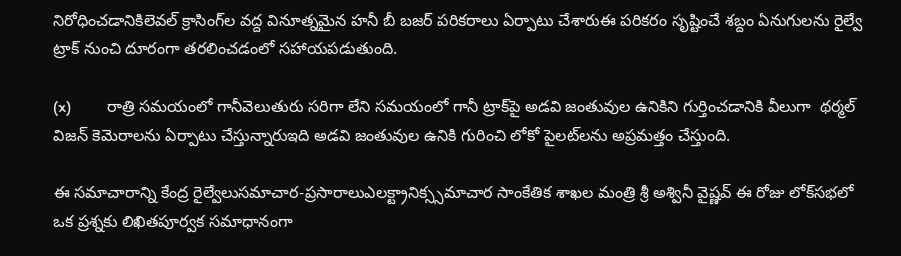నిరోధించడానికిలెవల్ క్రాసింగ్‌ల వద్ద వినూత్నమైన హనీ బీ బజర్ పరికరాలు ఏర్పాటు చేశారుఈ పరికరం సృష్టించే శబ్దం ఏనుగులను రైల్వే ట్రాక్ నుంచి దూరంగా తరలించడంలో సహాయపడుతుంది.

(x)         రాత్రి సమయంలో గానీవెలుతురు సరిగా లేని సమయంలో గానీ ట్రాక్‌పై అడవి జంతువుల ఉనికిని గుర్తించడానికి వీలుగా  థర్మల్ విజన్ కెమెరాలను ఏర్పాటు చేస్తున్నారుఇది అడవి జంతువుల ఉనికి గురించి లోకో పైలట్‌లను అప్రమత్తం చేస్తుంది.

ఈ సమాచారాన్ని కేంద్ర రైల్వేలుసమాచార-ప్రసారాలుఎలక్ట్రానిక్స్సమాచార సాంకేతిక శాఖల మంత్రి శ్రీ అశ్వినీ వైష్ణవ్ ఈ రోజు లోక్‌సభలో ఒక ప్రశ్నకు లిఖితపూర్వక సమాధానంగా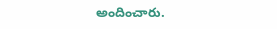అందించారు.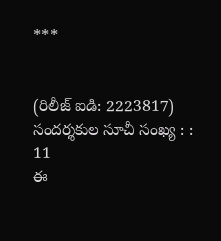***


(రిలీజ్ ఐడి: 2223817) సందర్శకుల సూచీ సంఖ్య : : 11
ఈ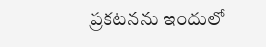ప్రకటనను ఇందులో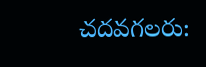చదవగలరు: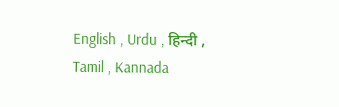English , Urdu , हिन्दी , Tamil , Kannada